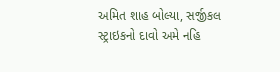અમિત શાહ બોલ્યા, સર્જીકલ સ્ટ્રાઇકનો દાવો અમે નહિ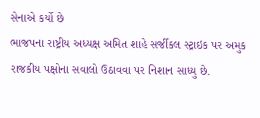સેનાએ કર્યો છે
ભાજપના રાષ્ટ્રીય અધ્યક્ષ અમિત શાહે સર્જીકલ સ્ટ્રાઇક પર અમુક રાજકીય પક્ષોના સવાલો ઉઠાવવા પર નિશાન સાધ્યુ છે.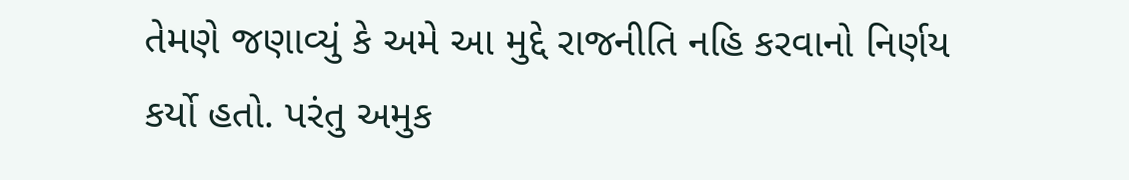તેમણે જણાવ્યું કે અમે આ મુદ્દે રાજનીતિ નહિ કરવાનો નિર્ણય કર્યો હતો. પરંતુ અમુક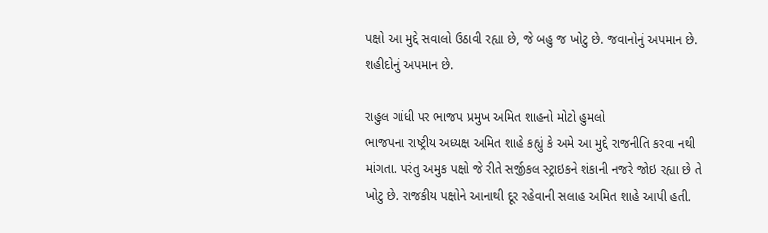પક્ષો આ મુદ્દે સવાલો ઉઠાવી રહ્યા છે, જે બહુ જ ખોટુ છે. જવાનોનું અપમાન છે. શહીદોનું અપમાન છે.

રાહુલ ગાંધી પર ભાજપ પ્રમુખ અમિત શાહનો મોટો હુમલો
ભાજપના રાષ્ટ્રીય અધ્યક્ષ અમિત શાહે કહ્યું કે અમે આ મુદ્દે રાજનીતિ કરવા નથી માંગતા. પરંતુ અમુક પક્ષો જે રીતે સર્જીકલ સ્ટ્રાઇકને શંકાની નજરે જોઇ રહ્યા છે તે ખોટુ છે. રાજકીય પક્ષોને આનાથી દૂર રહેવાની સલાહ અમિત શાહે આપી હતી.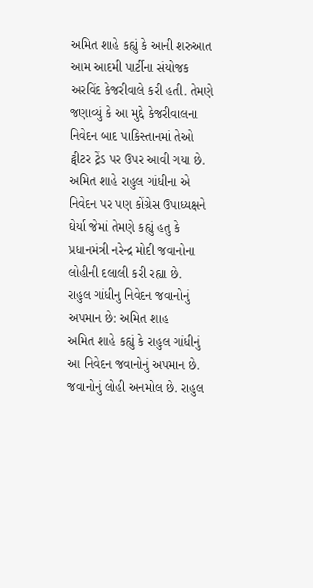અમિત શાહે કહ્યું કે આની શરુઆત આમ આદમી પાર્ટીના સંયોજક અરવિંદ કેજરીવાલે કરી હતી. તેમણે જણાવ્યું કે આ મુદ્દે કેજરીવાલના નિવેદન બાદ પાકિસ્તાનમાં તેઓ ટ્વીટર ટ્રેંડ પર ઉપર આવી ગયા છે.
અમિત શાહે રાહુલ ગાંધીના એ નિવેદન પર પણ કોંગ્રેસ ઉપાધ્યક્ષને ઘેર્યા જેમાં તેમણે કહ્યું હતુ કે પ્રધાનમંત્રી નરેન્દ્ર મોદી જવાનોના લોહીની દલાલી કરી રહ્યા છે.
રાહુલ ગાંધીનુ નિવેદન જવાનોનું અપમાન છે: અમિત શાહ
અમિત શાહે કહ્યું કે રાહુલ ગાંધીનું આ નિવેદન જવાનોનું અપમાન છે. જવાનોનું લોહી અનમોલ છે. રાહુલ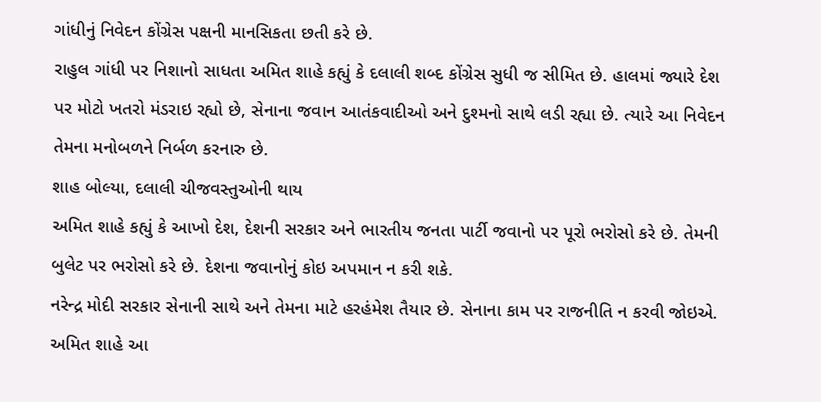ગાંધીનું નિવેદન કોંગ્રેસ પક્ષની માનસિકતા છતી કરે છે.
રાહુલ ગાંધી પર નિશાનો સાધતા અમિત શાહે કહ્યું કે દલાલી શબ્દ કોંગ્રેસ સુધી જ સીમિત છે. હાલમાં જ્યારે દેશ પર મોટો ખતરો મંડરાઇ રહ્યો છે, સેનાના જવાન આતંકવાદીઓ અને દુશ્મનો સાથે લડી રહ્યા છે. ત્યારે આ નિવેદન તેમના મનોબળને નિર્બળ કરનારુ છે.
શાહ બોલ્યા, દલાલી ચીજવસ્તુઓની થાય
અમિત શાહે કહ્યું કે આખો દેશ, દેશની સરકાર અને ભારતીય જનતા પાર્ટી જવાનો પર પૂરો ભરોસો કરે છે. તેમની બુલેટ પર ભરોસો કરે છે. દેશના જવાનોનું કોઇ અપમાન ન કરી શકે.
નરેન્દ્ર મોદી સરકાર સેનાની સાથે અને તેમના માટે હરહંમેશ તૈયાર છે. સેનાના કામ પર રાજનીતિ ન કરવી જોઇએ. અમિત શાહે આ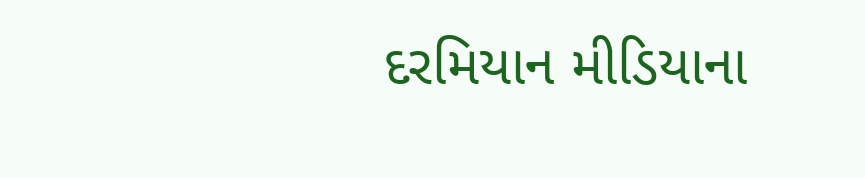દરમિયાન મીડિયાના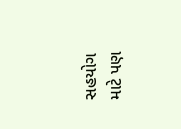સહયોગ માટે પણ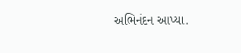અભિનંદન આપ્યા.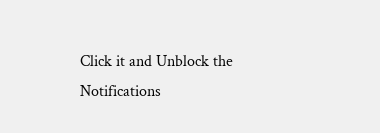Click it and Unblock the Notifications